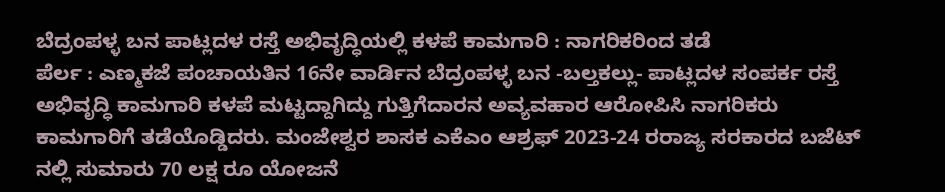ಬೆದ್ರಂಪಳ್ಳ ಬನ ಪಾಟ್ಲದಳ ರಸ್ತೆ ಅಭಿವೃದ್ಧಿಯಲ್ಲಿ ಕಳಪೆ ಕಾಮಗಾರಿ : ನಾಗರಿಕರಿಂದ ತಡೆ
ಪೆರ್ಲ : ಎಣ್ಮಕಜೆ ಪಂಚಾಯತಿನ 16ನೇ ವಾರ್ಡಿನ ಬೆದ್ರಂಪಳ್ಳ ಬನ -ಬಲ್ತಕಲ್ಲು- ಪಾಟ್ಲದಳ ಸಂಪರ್ಕ ರಸ್ತೆ ಅಭಿವೃದ್ಧಿ ಕಾಮಗಾರಿ ಕಳಪೆ ಮಟ್ಟದ್ದಾಗಿದ್ದು ಗುತ್ತಿಗೆದಾರನ ಅವ್ಯವಹಾರ ಆರೋಪಿಸಿ ನಾಗರಿಕರು ಕಾಮಗಾರಿಗೆ ತಡೆಯೊಡ್ಡಿದರು. ಮಂಜೇಶ್ವರ ಶಾಸಕ ಎಕೆಎಂ ಆಶ್ರಫ್ 2023-24 ರರಾಜ್ಯ ಸರಕಾರದ ಬಜೆಟ್ ನಲ್ಲಿ ಸುಮಾರು 70 ಲಕ್ಷ ರೂ ಯೋಜನೆ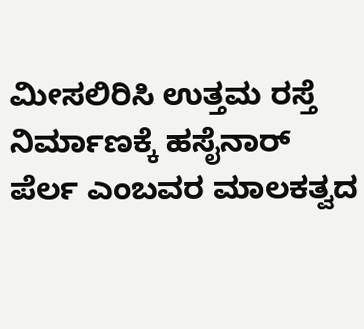ಮೀಸಲಿರಿಸಿ ಉತ್ತಮ ರಸ್ತೆ ನಿರ್ಮಾಣಕ್ಕೆ ಹಸೈನಾರ್ ಪೆರ್ಲ ಎಂಬವರ ಮಾಲಕತ್ವದ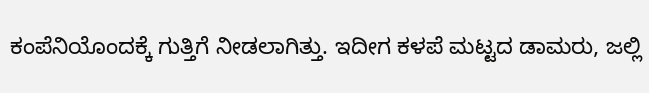ಕಂಪೆನಿಯೊಂದಕ್ಕೆ ಗುತ್ತಿಗೆ ನೀಡಲಾಗಿತ್ತು. ಇದೀಗ ಕಳಪೆ ಮಟ್ಟದ ಡಾಮರು, ಜಲ್ಲಿ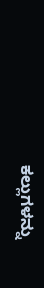ಕಲ್ಲುಗಳನ್ನು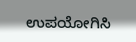ಉಪಯೋಗಿಸಿ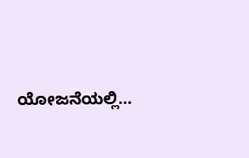ಯೋಜನೆಯಲ್ಲಿ…